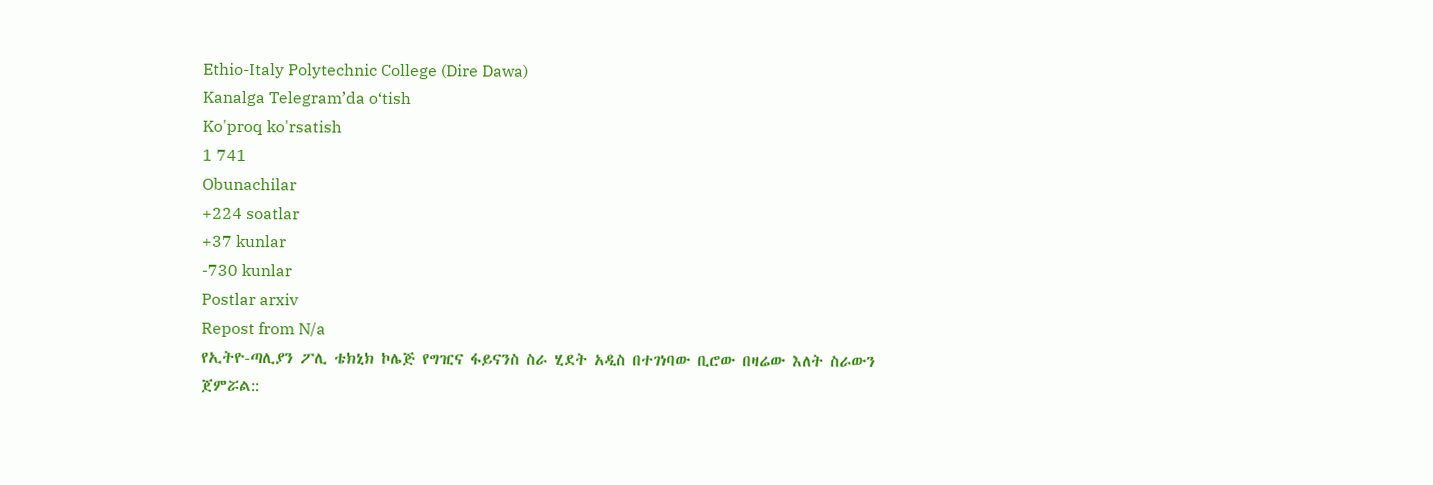Ethio-Italy Polytechnic College (Dire Dawa)
Kanalga Telegram’da o‘tish
Ko'proq ko'rsatish
1 741
Obunachilar
+224 soatlar
+37 kunlar
-730 kunlar
Postlar arxiv
Repost from N/a
የኢትዮ-ጣሊያን ፖሊ ቴክኒክ ኮሌጅ የግዢና ፋይናንስ ስራ ሂደት አዲስ በተገነባው ቢሮው በዛሬው እለት ስራውን ጀምሯል::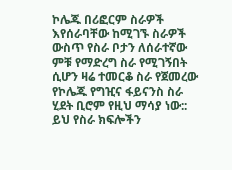ኮሌጁ በሪፎርም ስራዎች እየሰራባቸው ከሚገኙ ስራዎች ውስጥ የስራ ቦታን ለሰራተኛው ምቹ የማድረግ ስራ የሚገኝበት ሲሆን ዛሬ ተመርቆ ስራ የጀመረው የኮሌጁ የግዢና ፋይናንስ ስራ ሂደት ቢሮም የዚህ ማሳያ ነው::
ይህ የስራ ክፍሎችን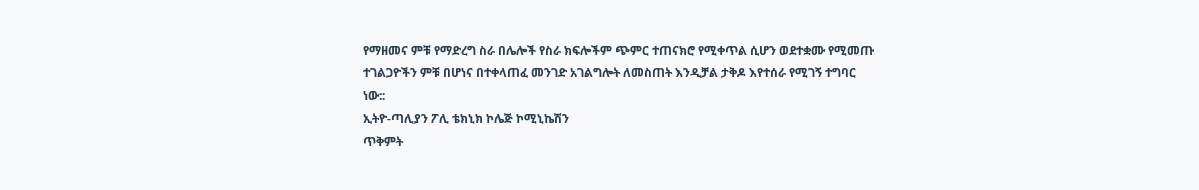የማዘመና ምቹ የማድረግ ስራ በሌሎች የስራ ክፍሎችም ጭምር ተጠናክሮ የሚቀጥል ሲሆን ወደተቋሙ የሚመጡ ተገልጋዮችን ምቹ በሆነና በተቀላጠፈ መንገድ አገልግሎት ለመስጠት እንዲቻል ታቅዶ እየተሰራ የሚገኝ ተግባር ነው::
ኢትዮ-ጣሊያን ፖሊ ቴክኒክ ኮሌጅ ኮሚኒኬሽን
ጥቅምት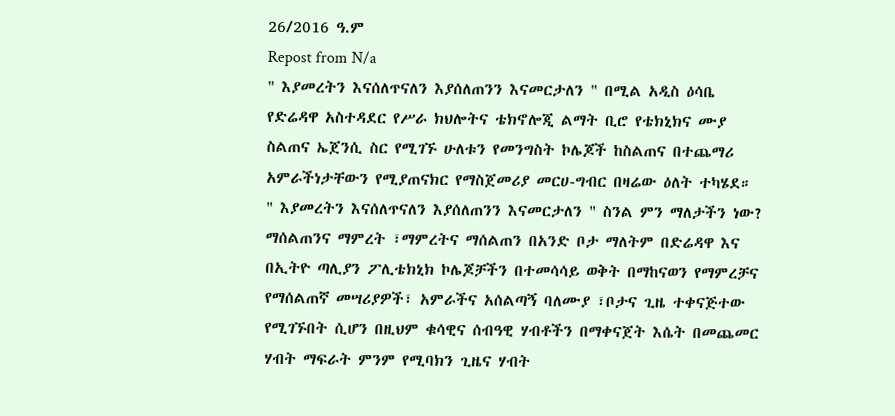26/2016 ዓ.ም
Repost from N/a
" እያመረትን እናሰለጥናለን እያሰለጠንን እናመርታለን " በሚል አዲስ ዕሳቤ የድሬዳዋ አስተዳደር የሥራ ክህሎትና ቴክኖሎጂ ልማት ቢሮ የቴክኒክና ሙያ ስልጠና ኤጀንሲ ስር የሚገኙ ሁለቱን የመንግስት ኮሌጆች ከስልጠና በተጨማሪ አምራችነታቸውን የሚያጠናክር የማስጀመሪያ መርሀ-ግብር በዛሬው ዕለት ተካሄደ።
" እያመረትን እናሰለጥናለን እያሰለጠንን እናመርታለን " ስንል ምን ማለታችን ነው?
ማሰልጠንና ማምረት ፣ማምረትና ማሰልጠን በአንድ ቦታ ማለትም በድሬዳዋ እና በኢትዮ ጣሊያን ፖሊቴክኒክ ኮሌጆቻችን በተመሳሳይ ወቅት በማከናወን የማምረቻና የማሰልጠኛ መሣሪያዎች፣ አምራችና አሰልጣኝ ባለሙያ ፣ቦታና ጊዜ ተቀናጅተው የሚገኙበት ሲሆን በዚህም ቁሳዊና ሰብዓዊ ሃብቶችን በማቀናጀት እሴት በመጨመር ሃብት ማፍራት ምንም የሚባክን ጊዜና ሃብት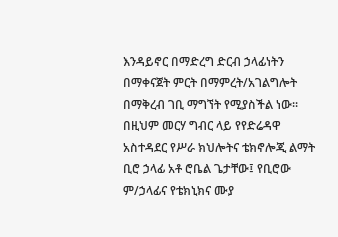እንዳይኖር በማድረግ ድርብ ኃላፊነትን በማቀናጀት ምርት በማምረት/አገልግሎት በማቅረብ ገቢ ማግኘት የሚያስችል ነው፡፡
በዚህም መርሃ ግብር ላይ የየድሬዳዋ አስተዳደር የሥራ ክህሎትና ቴክኖሎጂ ልማት ቢሮ ኃላፊ አቶ ሮቤል ጌታቸው፤ የቢሮው ም/ኃላፊና የቴክኒክና ሙያ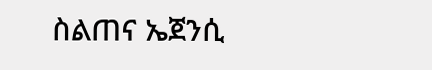ስልጠና ኤጀንሲ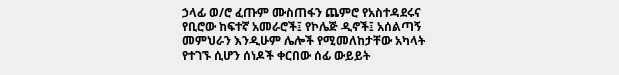ኃላፊ ወ/ሮ ፈጡም ሙስጠፋን ጨምሮ የአስተዳደሩና የቢሮው ከፍተኛ አመራሮች፤ የኮሌጅ ዲኖች፤ አሰልጣኝ መምህራን እንዲሁም ሌሎች የሚመለከታቸው አካላት የተገኙ ሲሆን ሰነዶች ቀርበው ሰፊ ውይይት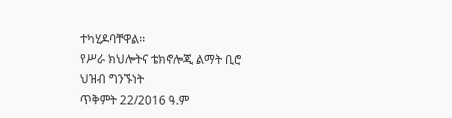ተካሂዶባቸዋል፡፡
የሥራ ክህሎትና ቴክኖሎጂ ልማት ቢሮ ህዝብ ግንኙነት
ጥቅምት 22/2016 ዓ.ም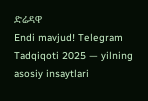ድሬዳዋ
Endi mavjud! Telegram Tadqiqoti 2025 — yilning asosiy insaytlari